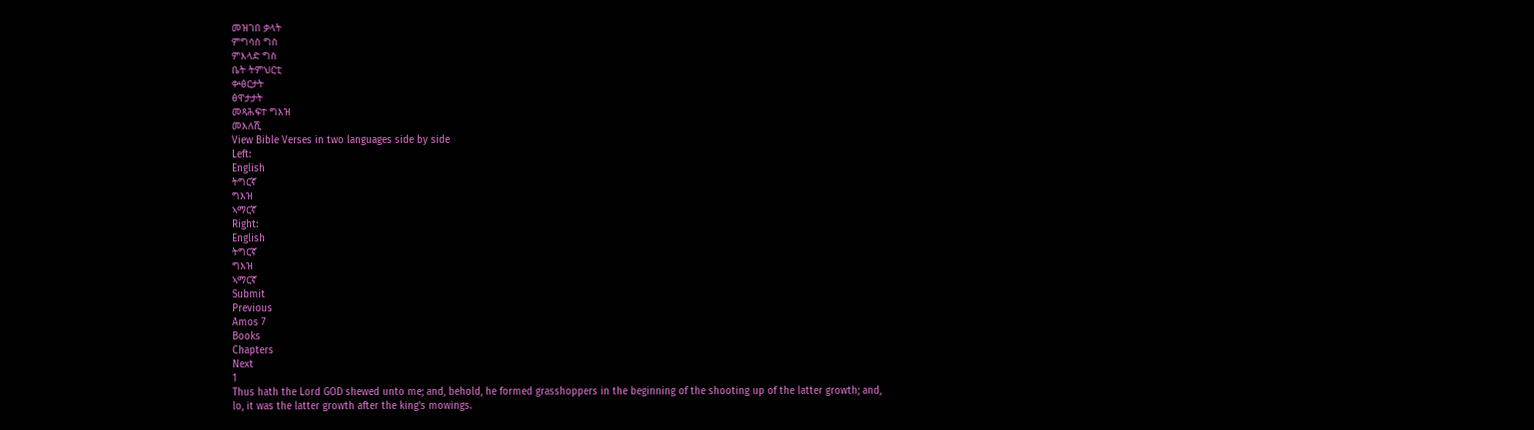መዝገበ ቃላት
ምግሳስ ግስ
ምእላድ ግስ
ቤት ትምህርቲ
ቍፅርታት
ፅዋታታት
መጻሕፍተ ግእዝ
መእለሺ
View Bible Verses in two languages side by side
Left:
English
ትግርኛ
ግእዝ
ኣማርኛ
Right:
English
ትግርኛ
ግእዝ
ኣማርኛ
Submit
Previous
Amos 7
Books
Chapters
Next
1
Thus hath the Lord GOD shewed unto me; and, behold, he formed grasshoppers in the beginning of the shooting up of the latter growth; and, lo, it was the latter growth after the king's mowings.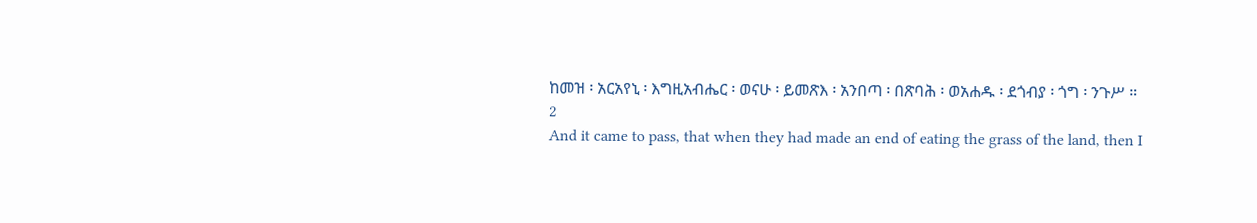ከመዝ ፡ አርአየኒ ፡ እግዚአብሔር ፡ ወናሁ ፡ ይመጽእ ፡ አንበጣ ፡ በጽባሕ ፡ ወአሐዱ ፡ ደጎብያ ፡ ጎግ ፡ ንጉሥ ።
2
And it came to pass, that when they had made an end of eating the grass of the land, then I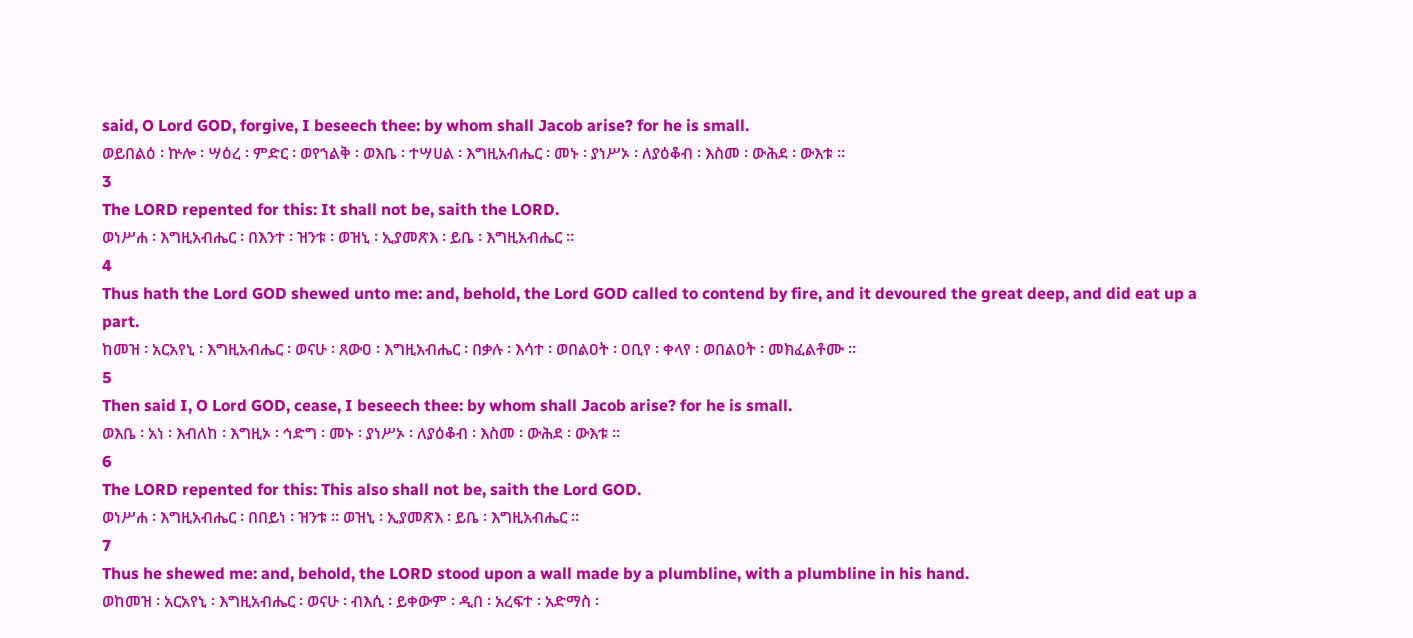said, O Lord GOD, forgive, I beseech thee: by whom shall Jacob arise? for he is small.
ወይበልዕ ፡ ኵሎ ፡ ሣዕረ ፡ ምድር ፡ ወየኀልቅ ፡ ወእቤ ፡ ተሣሀል ፡ እግዚአብሔር ፡ መኑ ፡ ያነሥኦ ፡ ለያዕቆብ ፡ እስመ ፡ ውሕደ ፡ ውእቱ ።
3
The LORD repented for this: It shall not be, saith the LORD.
ወነሥሐ ፡ እግዚአብሔር ፡ በእንተ ፡ ዝንቱ ፡ ወዝኒ ፡ ኢያመጽእ ፡ ይቤ ፡ እግዚአብሔር ።
4
Thus hath the Lord GOD shewed unto me: and, behold, the Lord GOD called to contend by fire, and it devoured the great deep, and did eat up a part.
ከመዝ ፡ አርአየኒ ፡ እግዚአብሔር ፡ ወናሁ ፡ ጸውዐ ፡ እግዚአብሔር ፡ በቃሉ ፡ እሳተ ፡ ወበልዐት ፡ ዐቢየ ፡ ቀላየ ፡ ወበልዐት ፡ መክፈልቶሙ ።
5
Then said I, O Lord GOD, cease, I beseech thee: by whom shall Jacob arise? for he is small.
ወእቤ ፡ አነ ፡ እብለከ ፡ እግዚኦ ፡ ኅድግ ፡ መኑ ፡ ያነሥኦ ፡ ለያዕቆብ ፡ እስመ ፡ ውሕደ ፡ ውእቱ ።
6
The LORD repented for this: This also shall not be, saith the Lord GOD.
ወነሥሐ ፡ እግዚአብሔር ፡ በበይነ ፡ ዝንቱ ። ወዝኒ ፡ ኢያመጽእ ፡ ይቤ ፡ እግዚአብሔር ።
7
Thus he shewed me: and, behold, the LORD stood upon a wall made by a plumbline, with a plumbline in his hand.
ወከመዝ ፡ አርአየኒ ፡ እግዚአብሔር ፡ ወናሁ ፡ ብእሲ ፡ ይቀውም ፡ ዲበ ፡ አረፍተ ፡ አድማስ ፡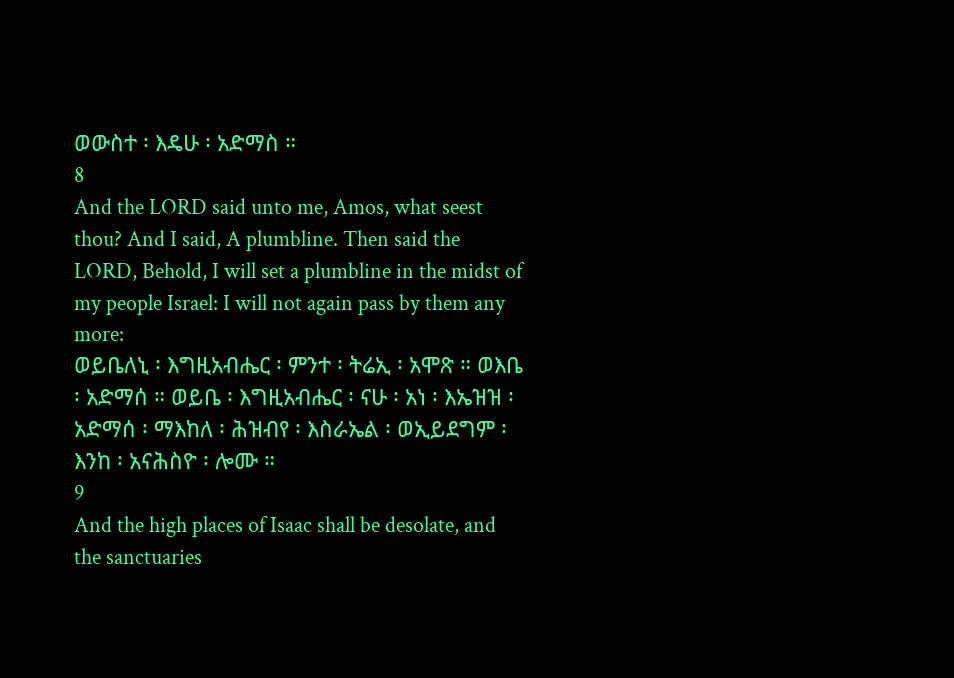ወውስተ ፡ እዴሁ ፡ አድማስ ።
8
And the LORD said unto me, Amos, what seest thou? And I said, A plumbline. Then said the LORD, Behold, I will set a plumbline in the midst of my people Israel: I will not again pass by them any more:
ወይቤለኒ ፡ እግዚአብሔር ፡ ምንተ ፡ ትሬኢ ፡ አሞጽ ። ወእቤ ፡ አድማሰ ። ወይቤ ፡ እግዚአብሔር ፡ ናሁ ፡ አነ ፡ እኤዝዝ ፡ አድማሰ ፡ ማእከለ ፡ ሕዝብየ ፡ እስራኤል ፡ ወኢይደግም ፡ እንከ ፡ አናሕስዮ ፡ ሎሙ ።
9
And the high places of Isaac shall be desolate, and the sanctuaries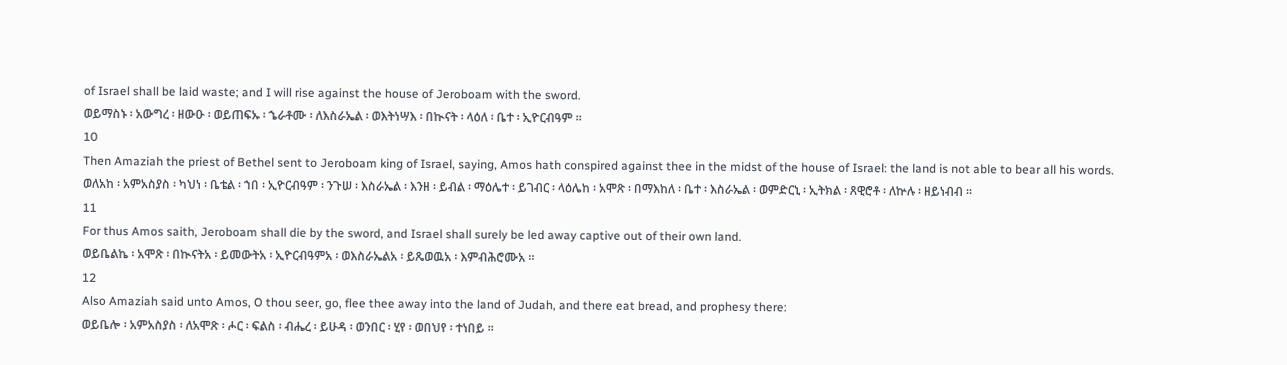of Israel shall be laid waste; and I will rise against the house of Jeroboam with the sword.
ወይማስኑ ፡ አውግረ ፡ ዘውዑ ፡ ወይጠፍኡ ፡ ኄራቶሙ ፡ ለእስራኤል ፡ ወእትነሣእ ፡ በኲናት ፡ ላዕለ ፡ ቤተ ፡ ኢዮርብዓም ።
10
Then Amaziah the priest of Bethel sent to Jeroboam king of Israel, saying, Amos hath conspired against thee in the midst of the house of Israel: the land is not able to bear all his words.
ወለአከ ፡ አምአስያስ ፡ ካህነ ፡ ቤቴል ፡ ኀበ ፡ ኢዮርብዓም ፡ ንጉሠ ፡ እስራኤል ፡ እንዘ ፡ ይብል ፡ ማዕሌተ ፡ ይገብር ፡ ላዕሌከ ፡ አሞጽ ፡ በማእከለ ፡ ቤተ ፡ እስራኤል ፡ ወምድርኒ ፡ ኢትክል ፡ ጸዊሮቶ ፡ ለኵሉ ፡ ዘይነብብ ።
11
For thus Amos saith, Jeroboam shall die by the sword, and Israel shall surely be led away captive out of their own land.
ወይቤልኬ ፡ አሞጽ ፡ በኲናትአ ፡ ይመውትአ ፡ ኢዮርብዓምአ ፡ ወእስራኤልአ ፡ ይጼወዉአ ፡ እምብሕሮሙአ ።
12
Also Amaziah said unto Amos, O thou seer, go, flee thee away into the land of Judah, and there eat bread, and prophesy there:
ወይቤሎ ፡ አምአስያስ ፡ ለአሞጽ ፡ ሖር ፡ ፍልስ ፡ ብሔረ ፡ ይሁዳ ፡ ወንበር ፡ ሂየ ፡ ወበህየ ፡ ተነበይ ።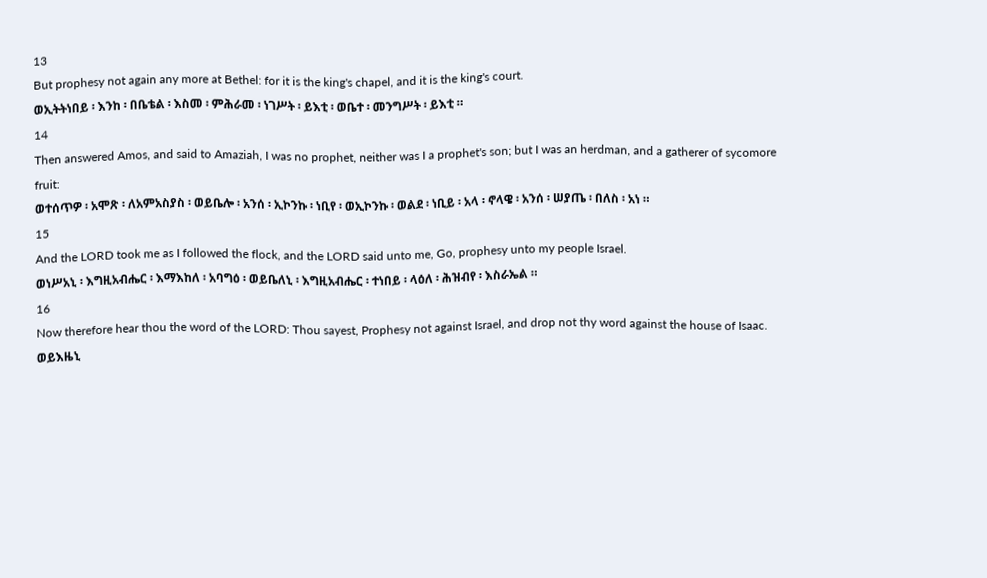13
But prophesy not again any more at Bethel: for it is the king's chapel, and it is the king's court.
ወኢትትነበይ ፡ እንከ ፡ በቤቴል ፡ እስመ ፡ ምሕራመ ፡ ነገሥት ፡ ይእቲ ፡ ወቤተ ፡ መንግሥት ፡ ይእቲ ።
14
Then answered Amos, and said to Amaziah, I was no prophet, neither was I a prophet's son; but I was an herdman, and a gatherer of sycomore fruit:
ወተሰጥዎ ፡ አሞጽ ፡ ለአምአስያስ ፡ ወይቤሎ ፡ አንሰ ፡ ኢኮንኩ ፡ ነቢየ ፡ ወኢኮንኩ ፡ ወልደ ፡ ነቢይ ፡ አላ ፡ ኖላዌ ፡ አንሰ ፡ ሠያጤ ፡ በለስ ፡ አነ ።
15
And the LORD took me as I followed the flock, and the LORD said unto me, Go, prophesy unto my people Israel.
ወነሥአኒ ፡ እግዚአብሔር ፡ እማእከለ ፡ አባግዕ ፡ ወይቤለኒ ፡ እግዚአብሔር ፡ ተነበይ ፡ ላዕለ ፡ ሕዝብየ ፡ እስራኤል ።
16
Now therefore hear thou the word of the LORD: Thou sayest, Prophesy not against Israel, and drop not thy word against the house of Isaac.
ወይእዜኒ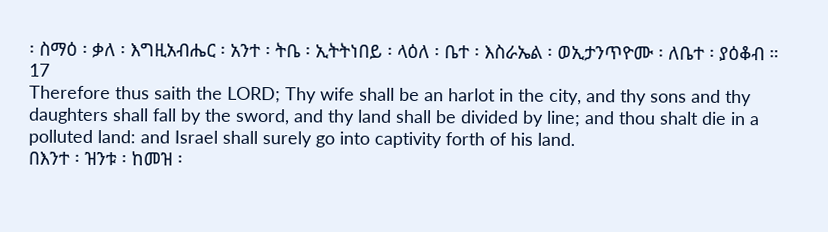፡ ስማዕ ፡ ቃለ ፡ እግዚአብሔር ፡ አንተ ፡ ትቤ ፡ ኢትትነበይ ፡ ላዕለ ፡ ቤተ ፡ እስራኤል ፡ ወኢታንጥዮሙ ፡ ለቤተ ፡ ያዕቆብ ።
17
Therefore thus saith the LORD; Thy wife shall be an harlot in the city, and thy sons and thy daughters shall fall by the sword, and thy land shall be divided by line; and thou shalt die in a polluted land: and Israel shall surely go into captivity forth of his land.
በእንተ ፡ ዝንቱ ፡ ከመዝ ፡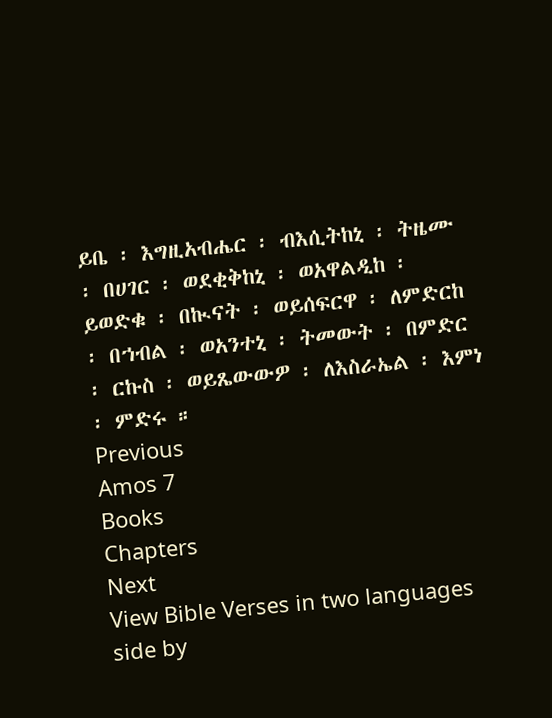ይቤ ፡ እግዚአብሔር ፡ ብእሲትከኒ ፡ ትዜሙ ፡ በሀገር ፡ ወደቂቅከኒ ፡ ወአዋልዲከ ፡ ይወድቁ ፡ በኲናት ፡ ወይሰፍርዋ ፡ ለምድርከ ፡ በኀብል ፡ ወአንተኒ ፡ ትመውት ፡ በምድር ፡ ርኩስ ፡ ወይጼውውዎ ፡ ለእስራኤል ፡ እምነ ፡ ምድሩ ።
Previous
Amos 7
Books
Chapters
Next
View Bible Verses in two languages side by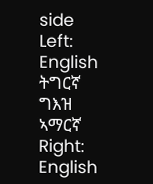side
Left:
English
ትግርኛ
ግእዝ
ኣማርኛ
Right:
English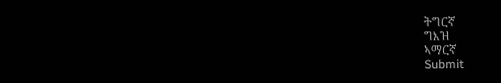ትግርኛ
ግእዝ
ኣማርኛ
Submit